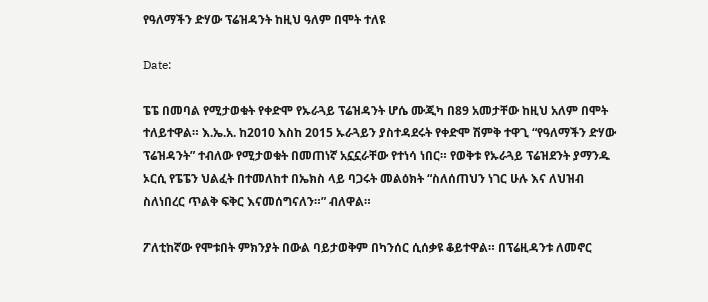የዓለማችን ድሃው ፕሬዝዳንት ከዚህ ዓለም በሞት ተለዩ

Date:

ፔፔ በመባል የሚታወቁት የቀድሞ የኡራጓይ ፕሬዝዳንት ሆሴ ሙጂካ በ89 አመታቸው ከዚህ አለም በሞት ተለይተዋል። እ.ኤ.አ. ከ2010 እስከ 2015 ኡራጓይን ያስተዳደሩት የቀድሞ ሽምቅ ተዋጊ “የዓለማችን ድሃው ፕሬዝዳንት” ተብለው የሚታወቁት በመጠነኛ አኗኗራቸው የተነሳ ነበር። የወቅቱ የኡራጓይ ፕሬዝደንት ያማንዱ ኦርሲ የፔፔን ህልፈት በተመለከተ በኤክስ ላይ ባጋሩት መልዕክት “ስለሰጠህን ነገር ሁሉ እና ለህዝብ ስለነበረር ጥልቅ ፍቅር እናመሰግናለን።” ብለዋል።

ፖለቲከኛው የሞቱበት ምክንያት በውል ባይታወቅም በካንሰር ሲሰቃዩ ቆይተዋል። በፕሬዚዳንቱ ለመኖር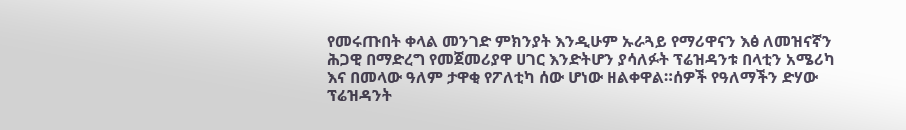የመሩጡበት ቀላል መንገድ ምክንያት እንዲሁም ኡራጓይ የማሪዋናን እፅ ለመዝናኛን ሕጋዊ በማድረግ የመጀመሪያዋ ሀገር እንድትሆን ያሳለፉት ፕሬዝዳንቱ በላቲን አሜሪካ እና በመላው ዓለም ታዋቂ የፖለቲካ ሰው ሆነው ዘልቀዋል።ሰዎች የዓለማችን ድሃው ፕሬዝዳንት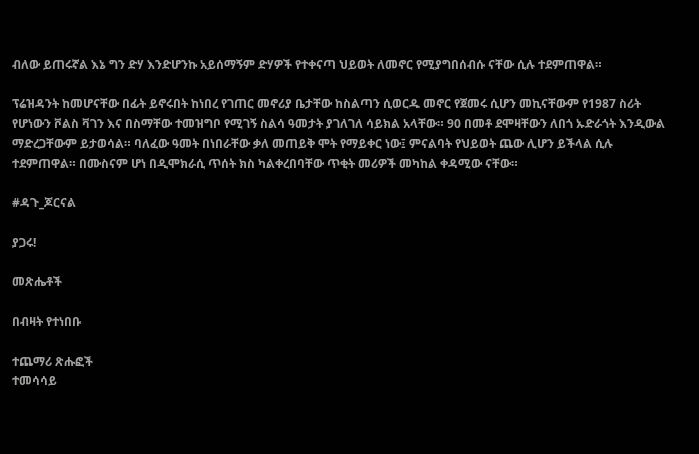ብለው ይጠሩኛል እኔ ግን ድሃ እንድሆንኩ አይሰማኝም ድሃዎች የተቀናጣ ህይወት ለመኖር የሚያግበሰብሱ ናቸው ሲሉ ተደምጠዋል።

ፕሬዝዳንት ከመሆናቸው በፊት ይኖሩበት ከነበረ የገጠር መኖሪያ ቤታቸው ከስልጣን ሲወርዱ መኖር የጀመሩ ሲሆን መኪናቸውም የ1987 ስሪት የሆነውን ቮልስ ቫገን እና በስማቸው ተመዝግቦ የሚገኝ ስልሳ ዓመታት ያገለገለ ሳይክል አላቸው። 90 በመቶ ደሞዛቸውን ለበጎ ኡድራጎት እንዲውል ማድረጋቸውም ይታወሳል። ባለፈው ዓመት በነበራቸው ቃለ መጠይቅ ሞት የማይቀር ነው፤ ምናልባት የህይወት ጨው ሊሆን ይችላል ሲሉ ተደምጠዋል። በሙስናም ሆነ በዲሞክራሲ ጥሰት ክስ ካልቀረበባቸው ጥቂት መሪዎች መካከል ቀዳሚው ናቸው።

#ዳጉ_ጆርናል

ያጋሩ!

መጽሔቶች

በብዛት የተነበቡ

ተጨማሪ ጽሑፎች
ተመሳሳይ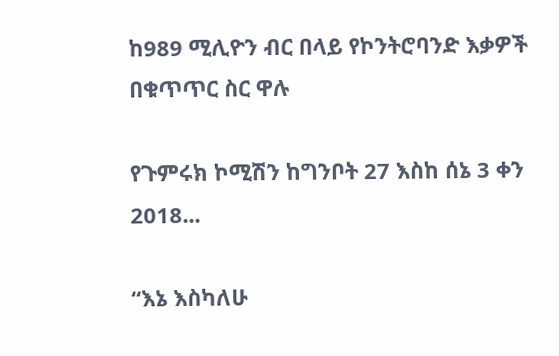ከ989 ሚሊዮን ብር በላይ የኮንትሮባንድ እቃዎች በቁጥጥር ስር ዋሉ

የጉምሩክ ኮሚሽን ከግንቦት 27 እስከ ሰኔ 3 ቀን 2018...

“እኔ እስካለሁ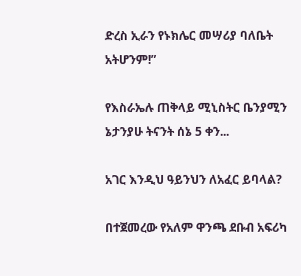ድረስ ኢራን የኑክሌር መሣሪያ ባለቤት አትሆንም!”

የእስራኤሉ ጠቅላይ ሚኒስትር ቤንያሚን ኔታንያሁ ትናንት ሰኔ 5 ቀን...

አገር እንዲህ ዓይንህን ለአፈር ይባላል?

በተጀመረው የአለም ዋንጫ ደቡብ አፍሪካ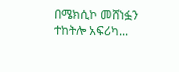በሜክሲኮ መሸነፏን ተከትሎ አፍሪካ...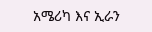አሜሪካ እና ኢራን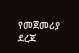የመጀመሪያ ደረጃ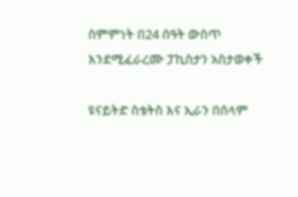ስምምነት በ24 ሰዓት ውስጥ እንደሚፈራረሙ ፓኪስታን አስታወቀች

ዩናይትድ ስቴትስ እና ኢራን በሰላም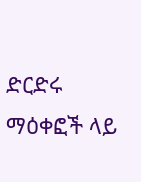ድርድሩ ማዕቀፎች ላይ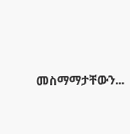መስማማታቸውን...